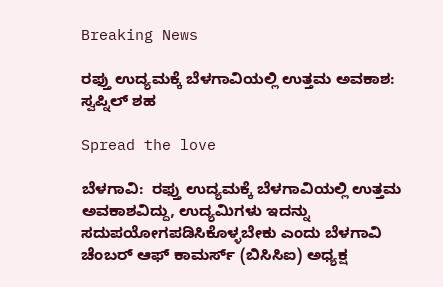Breaking News

ರಫ್ತು ಉದ್ಯಮಕ್ಕೆ ಬೆಳಗಾವಿಯಲ್ಲಿ ಉತ್ತಮ ಅವಕಾಶ: ಸ್ವಪ್ನಿಲ್ ಶಹ

Spread the love

ಬೆಳಗಾವಿ:  ರಫ್ತು ಉದ್ಯಮಕ್ಕೆ ಬೆಳಗಾವಿಯಲ್ಲಿ ಉತ್ತಮ ಅವಕಾಶವಿದ್ದು, ಉದ್ಯಮಿಗಳು ಇದನ್ನು ಸದುಪಯೋಗಪಡಿಸಿಕೊಳ್ಳಬೇಕು ಎಂದು ಬೆಳಗಾವಿ ಚೆಂಬರ್ ಆಫ್ ಕಾಮರ್ಸ್ (ಬಿಸಿಸಿಐ) ಅಧ್ಯಕ್ಷ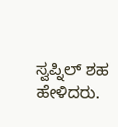ಸ್ವಪ್ನಿಲ್ ಶಹ ಹೇಳಿದರು.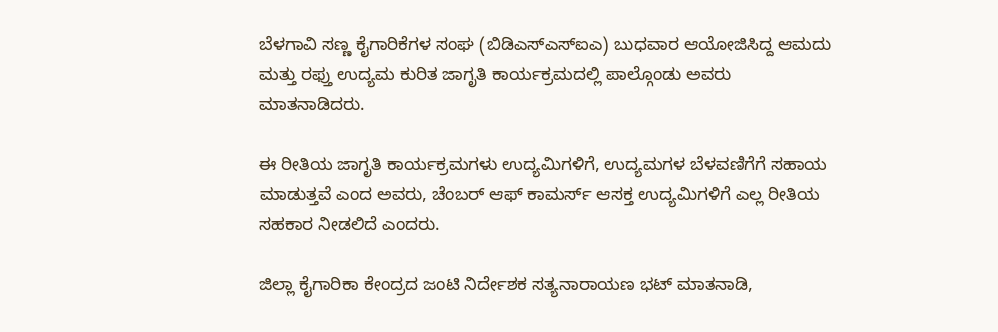ಬೆಳಗಾವಿ ಸಣ್ಣ ಕೈಗಾರಿಕೆಗಳ ಸಂಘ (ಬಿಡಿಎಸ್ಎಸ್ಐಎ) ಬುಧವಾರ ಆಯೋಜಿಸಿದ್ದ ಆಮದು ಮತ್ತು ರಫ್ತು ಉದ್ಯಮ ಕುರಿತ ಜಾಗೃತಿ ಕಾರ್ಯಕ್ರಮದಲ್ಲಿ ಪಾಲ್ಗೊಂಡು ಅವರು ಮಾತನಾಡಿದರು.

ಈ ರೀತಿಯ ಜಾಗೃತಿ ಕಾರ್ಯಕ್ರಮಗಳು ಉದ್ಯಮಿಗಳಿಗೆ, ಉದ್ಯಮಗಳ ಬೆಳವಣಿಗೆಗೆ ಸಹಾಯ ಮಾಡುತ್ತವೆ ಎಂದ ಅವರು, ಚೆಂಬರ್ ಆಫ್ ಕಾಮರ್ಸ್ ಆಸಕ್ತ ಉದ್ಯಮಿಗಳಿಗೆ ಎಲ್ಲ ರೀತಿಯ ಸಹಕಾರ ನೀಡಲಿದೆ ಎಂದರು.

ಜಿಲ್ಲಾ ಕೈಗಾರಿಕಾ ಕೇಂದ್ರದ ಜಂಟಿ ನಿರ್ದೇಶಕ ಸತ್ಯನಾರಾಯಣ ಭಟ್ ಮಾತನಾಡಿ,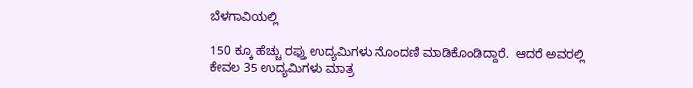ಬೆಳಗಾವಿಯಲ್ಲಿ

150 ಕ್ಕೂ ಹೆಚ್ಚು ರಫ್ತು ಉದ್ಯಮಿಗಳು ನೊಂದಣಿ ಮಾಡಿಕೊಂಡಿದ್ದಾರೆ.  ಆದರೆ ಅವರಲ್ಲಿ ಕೇವಲ 35 ಉದ್ಯಮಿಗಳು ಮಾತ್ರ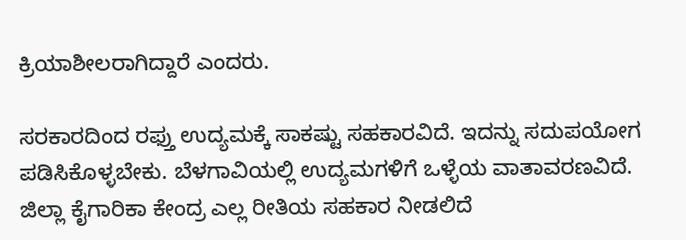ಕ್ರಿಯಾಶೀಲರಾಗಿದ್ದಾರೆ ಎಂದರು.

ಸರಕಾರದಿಂದ ರಫ್ತು ಉದ್ಯಮಕ್ಕೆ ಸಾಕಷ್ಟು ಸಹಕಾರವಿದೆ. ಇದನ್ನು ಸದುಪಯೋಗ ಪಡಿಸಿಕೊಳ್ಳಬೇಕು. ಬೆಳಗಾವಿಯಲ್ಲಿ ಉದ್ಯಮಗಳಿಗೆ ಒಳ್ಳೆಯ ವಾತಾವರಣವಿದೆ. ಜಿಲ್ಲಾ ಕೈಗಾರಿಕಾ ಕೇಂದ್ರ ಎಲ್ಲ ರೀತಿಯ ಸಹಕಾರ ನೀಡಲಿದೆ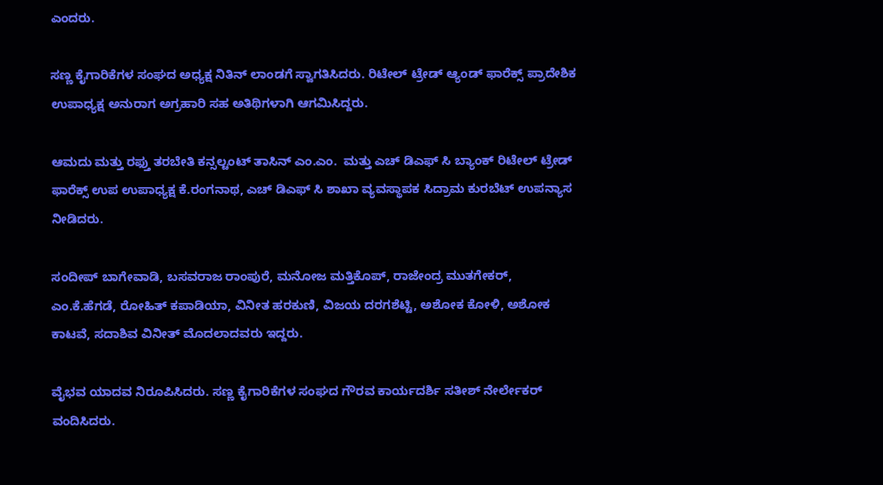ಎಂದರು.

ಸಣ್ಣ ಕೈಗಾರಿಕೆಗಳ ಸಂಘದ ಅಧ್ಯಕ್ಷ ನಿತಿನ್ ಲಾಂಡಗೆ ಸ್ವಾಗತಿಸಿದರು. ರಿಟೇಲ್ ಟ್ರೇಡ್ ಆ್ಯಂಡ್ ಫಾರೆಕ್ಸ್ ಪ್ರಾದೇಶಿಕ ಉಪಾಧ್ಯಕ್ಷ ಅನುರಾಗ ಅಗ್ರಹಾರಿ ಸಹ ಅತಿಥಿಗಳಾಗಿ ಆಗಮಿಸಿದ್ದರು.

ಆಮದು ಮತ್ತು ರಫ್ತು ತರಬೇತಿ ಕನ್ಸಲ್ಟಂಟ್ ತಾಸಿನ್ ಎಂ.ಎಂ.  ಮತ್ತು ಎಚ್ ಡಿಎಫ್ ಸಿ ಬ್ಯಾಂಕ್ ರಿಟೇಲ್ ಟ್ರೇಡ್ ಫಾರೆಕ್ಸ್ ಉಪ ಉಪಾಧ್ಯಕ್ಷ ಕೆ.ರಂಗನಾಥ, ಎಚ್ ಡಿಎಫ್ ಸಿ ಶಾಖಾ ವ್ಯವಸ್ಥಾಪಕ ಸಿದ್ರಾಮ ಕುರಬೆಟ್ ಉಪನ್ಯಾಸ ನೀಡಿದರು.

ಸಂದೀಪ್ ಬಾಗೇವಾಡಿ, ಬಸವರಾಜ ರಾಂಪುರೆ, ಮನೋಜ ಮತ್ತಿಕೊಪ್, ರಾಜೇಂದ್ರ ಮುತಗೇಕರ್, ಎಂ.ಕೆ.ಹೆಗಡೆ, ರೋಹಿತ್ ಕಪಾಡಿಯಾ, ವಿನೀತ ಹರಕುಣಿ, ವಿಜಯ ದರಗಶೆಟ್ಟಿ, ಅಶೋಕ ಕೋಳಿ, ಅಶೋಕ ಕಾಟವೆ, ಸದಾಶಿವ ವಿನೀತ್ ಮೊದಲಾದವರು ಇದ್ದರು.

ವೈಭವ ಯಾದವ ನಿರೂಪಿಸಿದರು. ಸಣ್ಣ ಕೈಗಾರಿಕೆಗಳ ಸಂಘದ ಗೌರವ ಕಾರ್ಯದರ್ಶಿ ಸತೀಶ್ ನೇರ್ಲೇಕರ್ ವಂದಿಸಿದರು.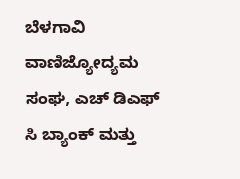ಬೆಳಗಾವಿ ವಾಣಿಜ್ಯೋದ್ಯಮ ಸಂಘ, ಎಚ್ ಡಿಎಫ್ ಸಿ ಬ್ಯಾಂಕ್ ಮತ್ತು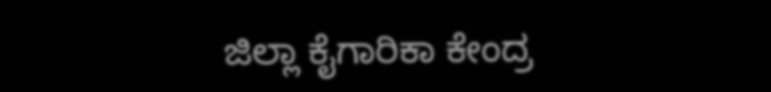ಜಿಲ್ಲಾ ಕೈಗಾರಿಕಾ ಕೇಂದ್ರ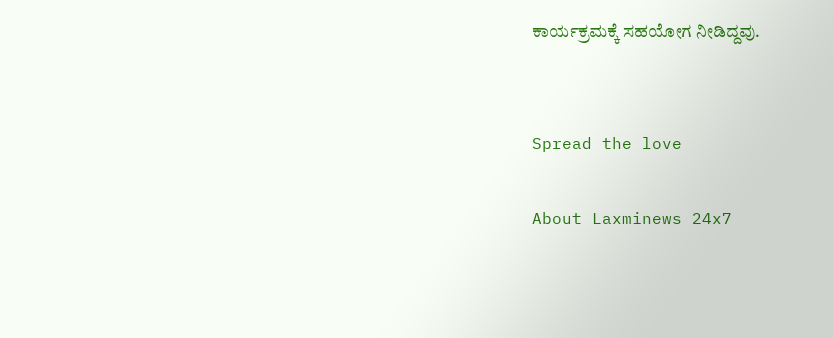ಕಾರ್ಯಕ್ರಮಕ್ಕೆ ಸಹಯೋಗ ನೀಡಿದ್ದವು.


Spread the love

About Laxminews 24x7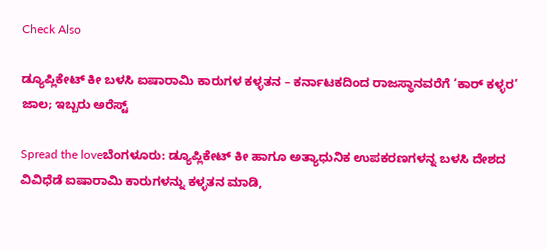Check Also

ಡ್ಯೂಪ್ಲಿಕೇಟ್ ಕೀ ಬಳಸಿ ಐಷಾರಾಮಿ ಕಾರುಗಳ ಕಳ್ಳತನ – ಕರ್ನಾಟಕದಿಂದ ರಾಜಸ್ಥಾನವರೆಗೆ ‘ಕಾರ್‌ ಕಳ್ಳರ’ ಜಾಲ; ಇಬ್ಬರು ಅರೆಸ್ಟ್‌

Spread the loveಬೆಂಗಳೂರು: ಡ್ಯೂಪ್ಲಿಕೇಟ್ ಕೀ ಹಾಗೂ ಅತ್ಯಾಧುನಿಕ ಉಪಕರಣಗಳನ್ನ ಬಳಸಿ ದೇಶದ ವಿವಿಧೆಡೆ ಐಷಾರಾಮಿ ಕಾರುಗಳನ್ನು ಕಳ್ಳತನ ಮಾಡಿ,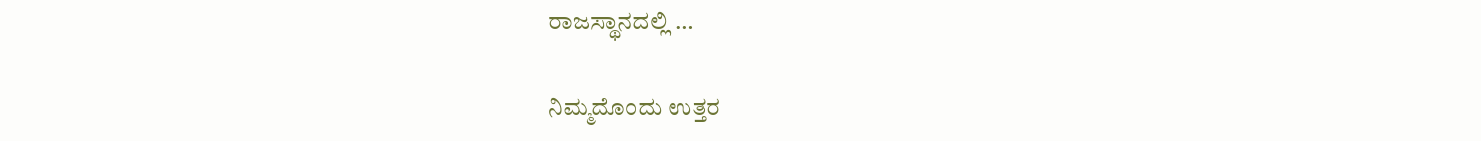ರಾಜಸ್ಥಾನದಲ್ಲಿ …

ನಿಮ್ಮದೊಂದು ಉತ್ತರ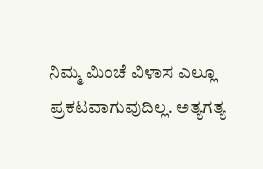ನಿಮ್ಮ ಮಿಂಚೆ ವಿಳಾಸ ಎಲ್ಲೂ ಪ್ರಕಟವಾಗುವುದಿಲ್ಲ. ಅತ್ಯಗತ್ಯ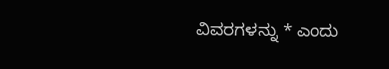ವಿವರಗಳನ್ನು * ಎಂದು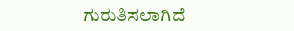ಗುರುತಿಸಲಾಗಿದೆ